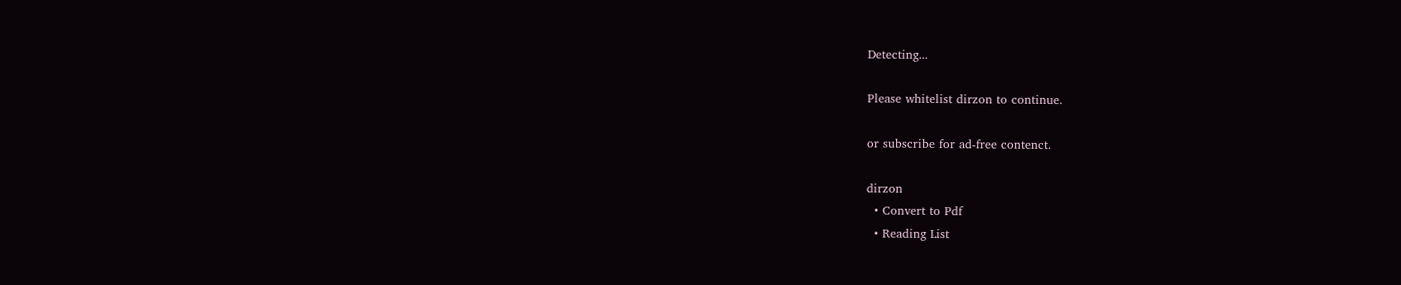Detecting...

Please whitelist dirzon to continue.

or subscribe for ad-free contenct.

dirzon
  • Convert to Pdf
  • Reading List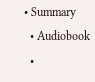• Summary
  • Audiobook
  •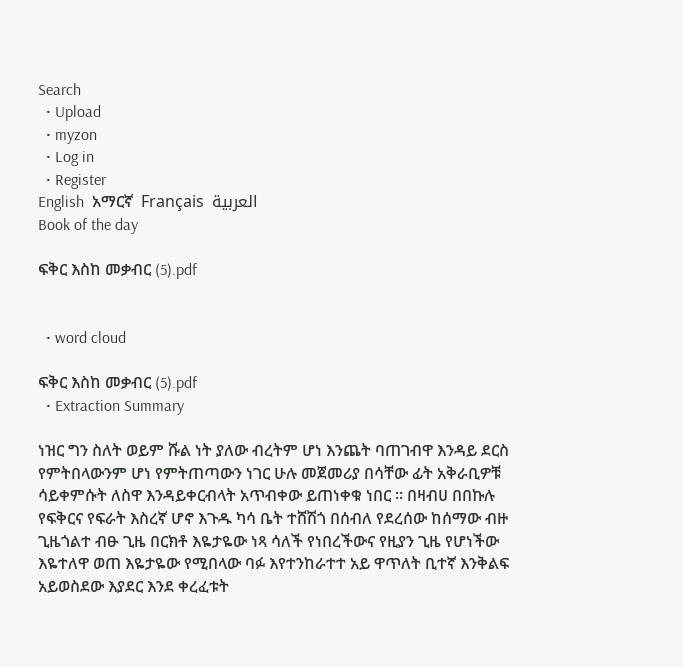Search
  • Upload
  • myzon
  • Log in
  • Register
English  አማርኛ  Français  العربية
Book of the day

ፍቅር እስከ መቃብር (5).pdf


  • word cloud

ፍቅር እስከ መቃብር (5).pdf
  • Extraction Summary

ነዝር ግን ስለት ወይም ሹል ነት ያለው ብረትም ሆነ እንጨት ባጠገብዋ እንዳይ ደርስ የምትበላውንም ሆነ የምትጠጣውን ነገር ሁሉ መጀመሪያ በሳቸው ፊት አቅራቢዎቹ ሳይቀምሱት ለስዋ እንዳይቀርብላት አጥብቀው ይጠነቀቁ ነበር ። በዛብሀ በበኩሉ የፍቅርና የፍራት እስረኛ ሆኖ እጉዱ ካሳ ቤት ተሸሽጎ በሰብለ የደረሰው ከሰማው ብዙ ጊዜጎልተ ብፁ ጊዜ በርክቶ እዬታዬው ነጻ ሳለች የነበረችውና የዚያን ጊዜ የሆነችው እዬተለዋ ወጠ እዬታዬው የሚበላው ባፉ እየተንከራተተ አይ ዋጥለት ቢተኛ እንቅልፍ አይወስደው እያደር እንደ ቀረፈቱት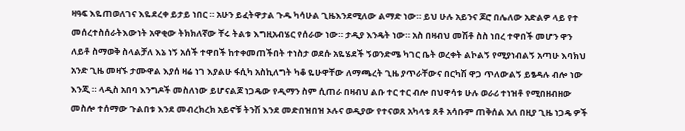ዛዓፍ እዬጠወለገና እዬደረቀ ይታይ ነበር ። አሁን ይፈትዋታል ጉዱ ካሳሁል ጊዜእንደሚለው ልማድ ነው። ይህ ሁሉ አይንና ጆሮ በሌለው አድልዎ ላይ የተ መሰረተስሰራትእውነት አዋቂው ትክክለኛው ቸሩ ትልቱ እግዚአብሄር የሰራው ነው። ታዲያ እንዴት ነው። አስ በዛብህ መሽቶ ስስ ነበረ ተዋበች መሆን ዋን ለይቶ ስማወቅ ስላልቻለ እኔ ነኝ አሰች ተዋበች ከተቀመጠችበት ተነስታ ወደሱ አዬሄደች ኝወንድሜ ካገር ቤት ወረቀት ልኮልኝ የሚያነብልኝ አጣሁ እባክህ አንድ ጊዜ መዛኙ ታሙዋል እያሰ ዛሬ ነገ እያልሁ ፋሲካ አስኪለግት ካቆ ዬሁዋቸው ለማጫረት ጊዜ ያጥራቸውና በርካሽ ዋጋ ጥለውልኝ ይፄዳሉ ብሎ ነው እንጂ ። ላዲስ አበባ እንግዶች መስለነው ይሆናልጆ ነጋዴው የዲማን ስም ሲጠራ በዛብህ ልቡ ተር ተር ብሎ በህዋሳቱ ሁሉ ወራሪ ተነዝቶ የሚበዘብዘው መስሎ ተሰማው ጉልበቱ እንደ መብረክረክ አይኖቹ ትንሽ እንደ መድበዝበዝ ኦሉና ወዲያው የተናወጸ አካላቱ ጸቶ አሳቡም ጠቅሰል አለ በዚያ ጊዜ ነጋዴ ዎች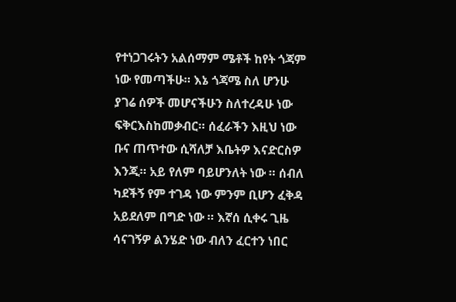የተነጋገሩትን አልሰማም ሜቶች ከየት ጎጃም ነው የመጣችሁ። እኔ ጎጃሜ ስለ ሆንሁ ያገሬ ሰዎች መሆናችሁን ስለተረዳሁ ነው ፍቅርእስከመቃብር። ሰፈራችን እዚህ ነው ቡና ጠጥተው ሲሻለቻ እቤትዎ እናድርስዎ እንጂ። አይ የለም ባይሆንለት ነው ። ሰብለ ካደችኝ የም ተገዳ ነው ምንም ቢሆን ፈቅዳ አይደለም በግድ ነው ። እኛሰ ሲቀሩ ጊዜ ሳናገኝዎ ልንሄድ ነው ብለን ፈርተን ነበር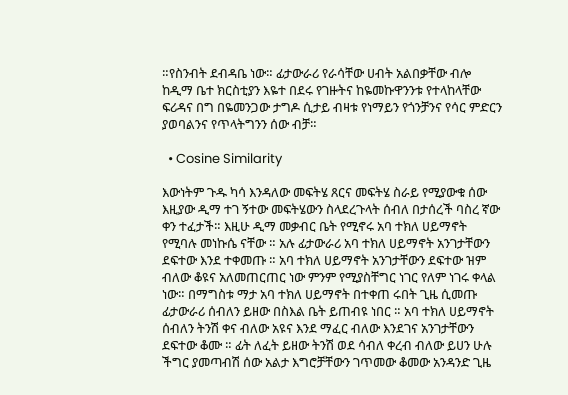።የስንብት ደብዳቤ ነው። ፊታውራሪ የራሳቸው ሀብት አልበቃቸው ብሎ ከዲማ ቤተ ክርስቲያን እዬተ በደሩ የገዙትና ከዬመኩዋንንቱ የተላከላቸው ፍሪዳና በግ በዬመንጋው ታግዶ ሲታይ ብዛቱ የነማይን የጎንቻንና የሳር ምድርን ያወባልንና የጥላትግንን ሰው ብቻ።

  • Cosine Similarity

እውነትም ጉዱ ካሳ እንዳለው መፍትሄ ጸርና መፍትሄ ስራይ የሚያውቁ ሰው እዚያው ዲማ ተገ ኝተው መፍትሄውን ስላደረጉላት ሰብለ በታሰረች ባስረ ኛው ቀን ተፈታች። እዚሁ ዲማ መቃብር ቤት የሚኖሩ አባ ተክለ ሀይማኖት የሚባሉ መነኩሴ ናቸው ። አሉ ፊታውራሪ አባ ተክለ ሀይማኖት አንገታቸውን ደፍተው እንደ ተቀመጡ ። አባ ተክለ ሀይማኖት አንገታቸውን ደፍተው ዝም ብለው ቆዩና አለመጠርጠር ነው ምንም የሚያስቸግር ነገር የለም ነገሩ ቀላል ነው። በማግስቱ ማታ አባ ተክለ ሀይማኖት በተቀጠ ሩበት ጊዜ ሲመጡ ፊታውራሪ ሰብለን ይዘው በስእል ቤት ይጠብዩ ነበር ። አባ ተክለ ሀይማኖት ሰብለን ትንሽ ቀና ብለው አዩና እንደ ማፈር ብለው እንደገና አንገታቸውን ደፍተው ቆሙ ። ፊት ለፈት ይዘው ትንሽ ወደ ሳብለ ቀረብ ብለው ይሀን ሁሉ ችግር ያመጣብሽ ሰው አልታ እግሮቻቸውን ገጥመው ቆመው አንዳንድ ጊዜ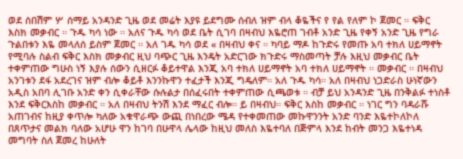ወደ ሰበሽም ሦ ሰማይ አንዳንድ ጊዜ ወደ መሬት እያዩ ይደግሙ ሰብለ ዝም ብላ ቆዬችና የ የል የለም ኮ ጀመር ። ፍቅር እስክ መቃብር ። ጉዱ ካሳ ነው ። አለና ጉዱ ካሳ ወደ ቤት ሲገባ በዛብህ እዬሮጠ ገብቶ አንድ ጊዜ የቀኝ አንድ ጊዜ የግራ ጉልበቱን እዬ መላለሰ ይስም ጀመር ። አለ ገዱ ካሳ ወደ « በዛብህ ቀና ። ካባይ ማዶ ከጉድሩ የመጡ አባ ተክለ ሀይማኖት የሚባሉ ስልብ ፍቅር እስክ መቃብር ዚህ ባጭር ጊዜ እንዴት አድርገው ክጉድሩ ማስመጣት ቻሉ እዚህ መቃብር ቤት ተቀምጠው ግሁስ ነኝ እያሉ ሰውን ሲዘርፉ ቆይተዋል እንጂ አባ ተክለ ሀይማኖት አባ ተክለ ሀይማኖት ። መቃብር ። በዛብህ አንገቱን ደፋ አደረገና ዝም ብሎ ቆይቶ እንንኩዋን ተፈታች እንጂ ግዴለም። አለ ጉዱ ካሳ። አለ በዛብህ ነጋድራስ ሁነኛውን አዲስ አበባ ሊገቡ አንድ ቀን ሲቀራቸው ሱሉልታ በሰፈሩበት ተቀምጠው ሲጫወቱ ። ብቻ ይህ አንዳንድ ጊዜ በንቅልፉ ተነስቶ እንደ ፍቅርእስከ መቃብር ። አለ በዛብህ ትንሽ እንደ ማፈር ብሎ። ይ በዛብህ። ፍቅር እስከ መቃብር ። ነገር ግን ባዳራሹ አጠገብና ከዚያ ቀጥሎ ካለው አቁዋራጭ ውጪ በነበረው ሜዳ የተቀመጠው መኩዋንንት አንድ ባንድ እዬተኮለኮለ በጸጥታና መልክ ባለው አሆሁ ዋን ከገባ በሁዋላ ሌላው ከዚህ መለስ እዬተባለ በጅምላ እንደ ከብት መንጋ እዬተነዳ መግባት ስለ ጀመረ ከሁለት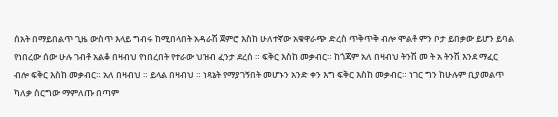ሰአት በማይበልጥ ጊዜ ውስጥ እላይ ግብሩ ከሚበላበት አዳራሽ ጀምሮ እስከ ሁለተኛው አቁዋራጭ ድረስ ጥቅጥቅ ብሎ ሞልቶ ምን ቦታ ይበቃው ይሆን ይባል የነበረው ሰው ሁሉ ገብቶ አልቆ በዛብህ የነበረበት የተራው ህዝብ ፈንታ ደረሰ ። ፍቅር እስከ መቃብር። ከጎጃም አለ በዛብህ ትንሽ መ ት አ ትንሽ እንደ ማፈር ብሎ ፍቅር እስከ መቃብር። አለ በዛብህ ። ይላል በዛብህ ። ነጻኔት የማያገኝበት መሆኑን አንድ ቀን እግ ፍቅር እስከ መቃብር። ነገር ግን ከሁሉም ቢያመልጥ ካለቃ ስርግው ማምለጡ በጣም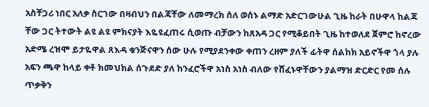አስቸጋሪ ነበር አለቃ ስርገው በዛብህን በልጃቸው ለመማረክ ሰለ ወሰኑ ልማድ አድርገውሁል ጊዜ ከራት በሁዋላ ከልጃ ቸው ጋር ትተውት ልዩ ልዩ ምክናያት እዬዩፈጠሩ ሲወጡ ብቻውን ከጸአዳ ጋር የሚቆይበት ጊዜ ከተወለደ ጀምሮ ከኖረው አድሜ ረዝሞ ይታዬዋል ጸእዳ ቁንጅናዋን ሰው ሁሉ የሚያደንቀው ቀጠን ረዘም ያለች ፊትዋ ሰልከክ አይኖችዋ ጎላ ያሉ አፍን ጫዋ ከላይ ቀቶ ክመህክል ሰጉደድ ያለ ከንፈሮችዋ አነስ አነስ ብለው የሸፈኑዋቸውን ያልማዝ ድርድር የመ ሰሉ ጥቃቅን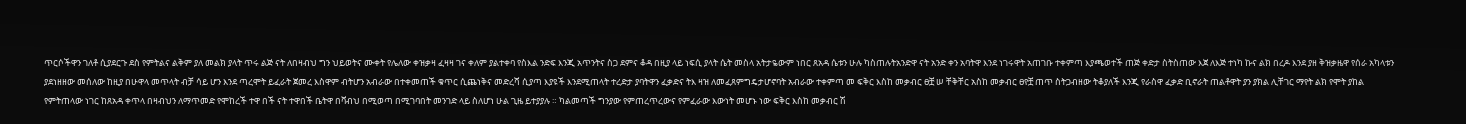ጥርሶችዋን ገለቶ ሲያደርጉ ደስ የምትልና ልቅም ያለ መልክ ያላት ጥሩ ልጅ ናት ለበዛብህ ግን ህይወትና ሙቀት የሌለው ቀዝቃዛ ፈዛዛ ገና ቀለም ያልተቀባ የስእል ንድፍ እንጂ አጥንትና ስጋ ደምና ቆዳ በዚያ ላይ ነፍሲ ያላት ሴት መስላ አትታዬውም ነበር ጸአዳ ሴቱን ሁሉ ካስጠሉትአንድዋ ናት አንድ ቀን አባትዋ እንደ ነገሩዋት አጠገቡ ተቀምጣ እያጫወተች ጠጅ ቀድታ ስትስጠው እጀ ለእጅ ተነካ ኩና ልክ በረዶ እንደ ያዘ ቅዝቃዜዋ የሰራ አካላቱን ያደነዘዘው መሰለው ከዚያ በሁዋላ መጥላት ብቻ ሳይ ሆን እንደ ጣረሞት ይፈራት ጀመረ እስዋም ብትሆን አብራው በተቀመጠች ቁጥር ሲጨነቅና መድረሻ ሲያጣ እያዩች እንደሚጠላት ተረድታ ያባትዋን ፈቃድና ትእ ዛዝ ለመፈጸምግዴታሆኖባት አብራው ተቀምጣ መ ፍቅር እስከ መቃብር ፀቿ ሠ ቸቅቸር አስከ መቃብር ፀየቿ ጠጥ ስትጋብዘው ትቆያለች እንጂ የራስዋ ፈቃድ ቢኖራት ጠልቶዋት ያን ያክል ሊቸገር ማየት ልክ የሞት ያከል የምትጠላው ነገር ከጸአዳ ቀጥላ በዛብህን ለማጥመድ የሞከረች ተዋ በች ናት ተዋበች ቤትዋ በቫብህ በሚወጣ በሚገባበት መንገድ ላይ ስለሆነ ሁል ጊዜ ይተያያሉ ። ካልመጣች ግንያው የምጠረጥረውና የምፈራው እውነት መሆኑ ነው ፍቅር እስከ መቃብር ሽ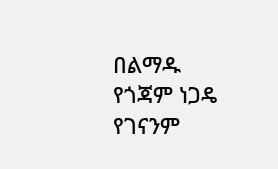በልማዱ የጎጃም ነጋዴ የገናንም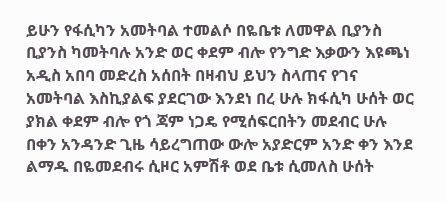ይሁን የፋሲካን አመትባል ተመልሶ በዬቤቱ ለመዋል ቢያንስ ቢያንስ ካመትባሉ አንድ ወር ቀደም ብሎ የንግድ እቃውን እዩጫነ አዲስ አበባ መድረስ አሰበት በዛብህ ይህን ስላጠና የገና አመትባል እስኪያልፍ ያደርገው እንደነ በረ ሁሉ ክፋሲካ ሁሰት ወር ያክል ቀደም ብሎ የጎ ጃም ነጋዴ የሚሰፍርበትን መደብር ሁሉ በቀን አንዳንድ ጊዜ ሳይረግጠው ውሎ አያድርም አንድ ቀን እንደ ልማዱ በዬመደብሩ ሲዞር አምሽቶ ወደ ቤቱ ሲመለስ ሁሰት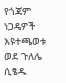የጎጃም ነጋዴዎች እዩተጫወቱ ወደ ጉለሌ ሲፄዱ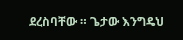ደረስባቸው ። ጌታው እንግዴህ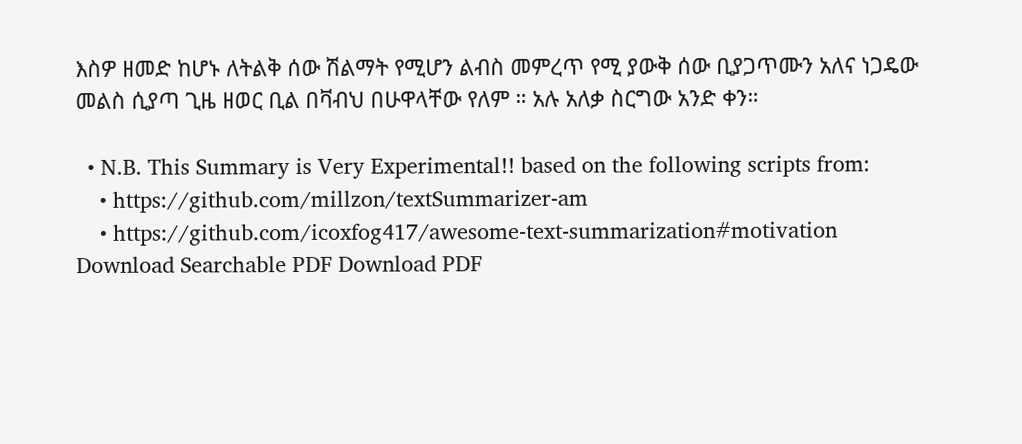እስዎ ዘመድ ከሆኑ ለትልቅ ሰው ሽልማት የሚሆን ልብስ መምረጥ የሚ ያውቅ ሰው ቢያጋጥሙን አለና ነጋዴው መልስ ሲያጣ ጊዜ ዘወር ቢል በቫብህ በሁዋላቸው የለም ። አሉ አለቃ ስርግው አንድ ቀን።

  • N.B. This Summary is Very Experimental!! based on the following scripts from:
    • https://github.com/millzon/textSummarizer-am
    • https://github.com/icoxfog417/awesome-text-summarization#motivation
Download Searchable PDF Download PDF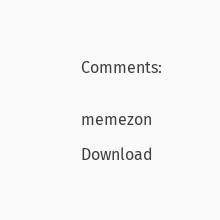Comments:


memezon

Download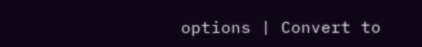options | Convert to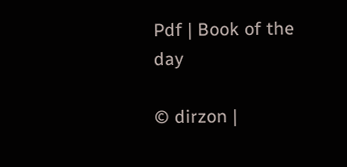Pdf | Book of the day

© dirzon |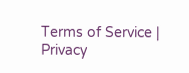Terms of Service | Privacy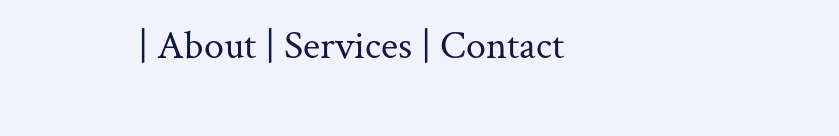| About | Services | Contact